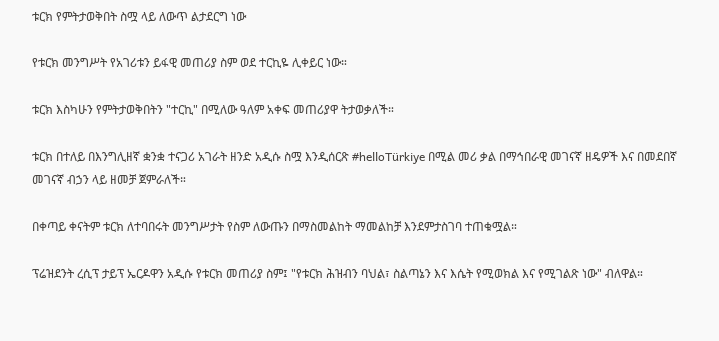ቱርክ የምትታወቅበት ስሟ ላይ ለውጥ ልታደርግ ነው

የቱርክ መንግሥት የአገሪቱን ይፋዊ መጠሪያ ስም ወደ ተርኪዬ ሊቀይር ነው።

ቱርክ እስካሁን የምትታወቅበትን "ተርኪ" በሚለው ዓለም አቀፍ መጠሪያዋ ትታወቃለች።

ቱርክ በተለይ በእንግሊዘኛ ቋንቋ ተናጋሪ አገራት ዘንድ አዲሱ ስሟ እንዲሰርጽ #helloTürkiye በሚል መሪ ቃል በማኅበራዊ መገናኛ ዘዴዎች እና በመደበኛ መገናኛ ብኃን ላይ ዘመቻ ጀምራለች።

በቀጣይ ቀናትም ቱርክ ለተባበሩት መንግሥታት የስም ለውጡን በማስመልከት ማመልከቻ እንደምታስገባ ተጠቁሟል።

ፕሬዝደንት ረሲፕ ታይፕ ኤርዶዋን አዲሱ የቱርክ መጠሪያ ስም፤ "የቱርክ ሕዝብን ባህል፣ ስልጣኔን እና እሴት የሚወክል እና የሚገልጽ ነው" ብለዋል።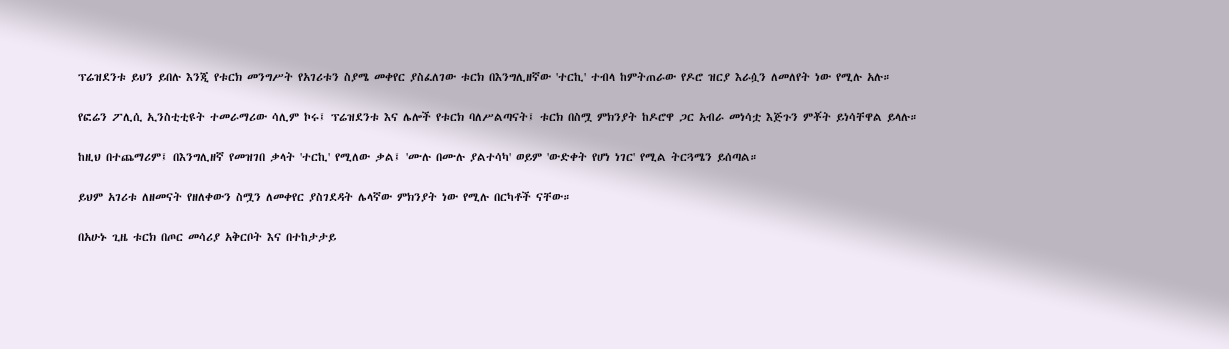ፕሬዝደንቱ ይህን ይበሉ እንጂ የቱርክ መንግሥት የአገሪቱን ስያሜ መቀየር ያስፈለገው ቱርክ በእንግሊዘኛው 'ተርኪ' ተብላ ከምትጠራው የዶሮ ዝርያ እራሷን ለመለየት ነው የሚሉ አሉ።

የፎሬን ፖሊሲ ኢንስቲቲዩት ተመራማሪው ሳሊም ኮሩ፤ ፕሬዝደንቱ እና ሌሎች የቱርክ ባለሥልጣናት፤ ቱርክ በስሟ ምክንያት ከዶሮዋ ጋር አብራ መነሳቷ እጅጉን ምቾት ይነሳቸዋል ይላሉ።

ከዚህ በተጨማሪም፤ በእንግሊዘኛ የመዝገበ ቃላት 'ተርኪ' የሚለው ቃል፤ 'ሙሉ በሙሉ ያልተሳካ' ወይም 'ውድቀት የሆነ ነገር' የሚል ትርጓሜን ይሰጣል።

ይህም አገሪቱ ለዘመናት የዘለቀውን ስሟን ለመቀየር ያስገደዳት ሌላኛው ምክንያት ነው የሚሉ በርካቶች ናቸው።

በአሁኑ ጊዜ ቱርክ በጦር መሳሪያ አቅርቦት እና በተከታታይ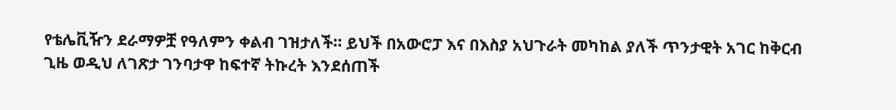የቴሌቪዥን ደራማዎቿ የዓለምን ቀልብ ገዝታለች። ይህች በአውሮፓ እና በእስያ አህጉራት መካከል ያለች ጥንታዊት አገር ከቅርብ ጊዜ ወዲህ ለገጽታ ገንባታዋ ከፍተኛ ትኩረት እንደሰጠች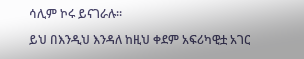ሳሊም ኮሩ ይናገራሉ።

ይህ በእንዲህ እንዳለ ከዚህ ቀደም አፍሪካዊቷ አገር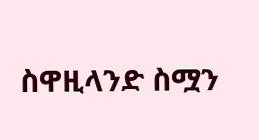ስዋዚላንድ ስሟን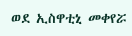ወደ ኢስዋቲኒ መቀየሯ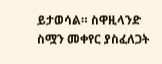ይታወሳል። ስዋዚላንድ ስሟን መቀየር ያስፈለጋት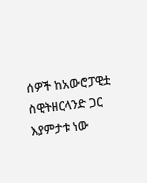ሰዎች ከአውሮፓዊቷ ስዊትዘርላንድ ጋር እያምታቱ ነው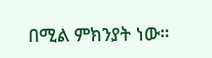በሚል ምክንያት ነው።